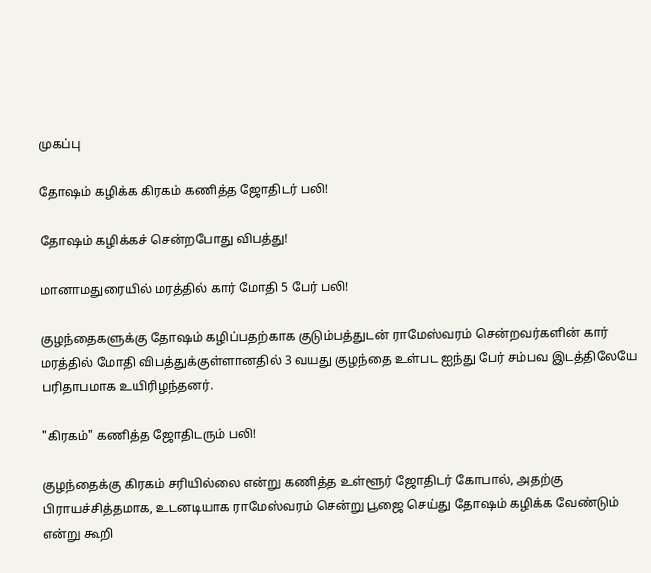முகப்பு

தோஷம் கழிக்க கிரகம் கணித்த ஜோதிடர் பலி!

தோஷம் கழிக்கச் சென்றபோது விபத்து!

மானாமதுரையில் மரத்தில் கார் மோதி 5 பேர் பலி!

குழந்தைகளுக்கு தோஷம் கழிப்பதற்காக குடும்பத்துடன் ராமேஸ்வரம் சென்றவர்களின் கார் மரத்தில் மோதி விபத்துக்குள்ளானதில் 3 வயது குழந்தை உள்பட ஐந்து பேர் சம்பவ இடத்திலேயே பரிதாபமாக உயிரிழந்தனர்.

"கிரகம்" கணித்த ஜோதிடரும் பலி!

குழந்தைக்கு கிரகம் சரியில்லை என்று கணித்த உள்ளூர் ஜோதிடர் கோபால், அதற்கு பிராயச்சித்தமாக, உடனடியாக ராமேஸ்வரம் சென்று பூஜை செய்து தோஷம் கழிக்க வேண்டும் என்று கூறி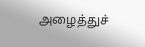அழைத்துச்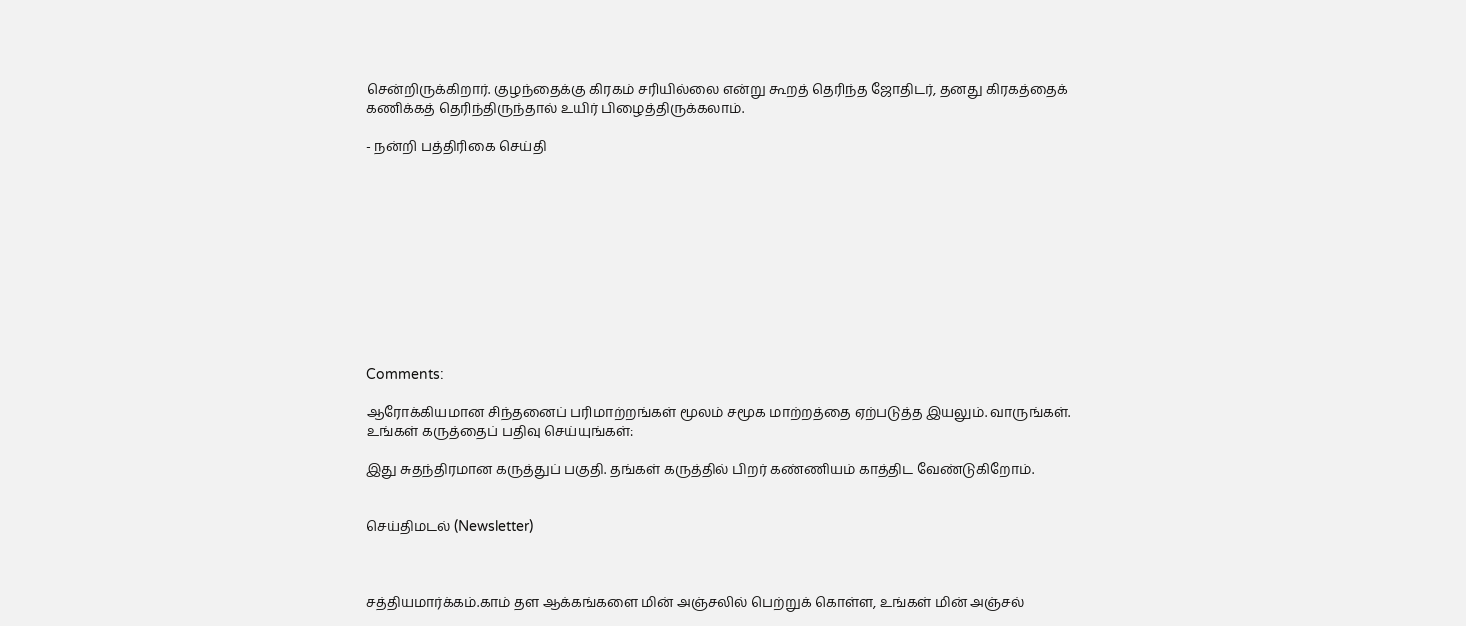சென்றிருக்கிறார். குழந்தைக்கு கிரகம் சரியில்லை என்று கூறத் தெரிந்த ஜோதிடர், தனது கிரகத்தைக் கணிக்கத் தெரிந்திருந்தால் உயிர் பிழைத்திருக்கலாம்.

- நன்றி பத்திரிகை செய்தி











Comments:

ஆரோக்கியமான சிந்தனைப் பரிமாற்றங்கள் மூலம் சமூக மாற்றத்தை ஏற்படுத்த இயலும். வாருங்கள். உங்கள் கருத்தைப் பதிவு செய்யுங்கள்:

இது சுதந்திரமான கருத்துப் பகுதி. தங்கள் கருத்தில் பிறர் கண்ணியம் காத்திட வேண்டுகிறோம்.


செய்திமடல் (Newsletter)



சத்தியமார்க்கம்.காம் தள ஆக்கங்களை மின் அஞ்சலில் பெற்றுக் கொள்ள, உங்கள் மின் அஞ்சல்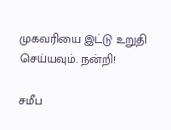முகவரியை இட்டு உறுதி செய்யவும். நன்றி!

சமீப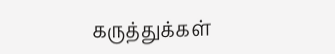கருத்துக்கள்